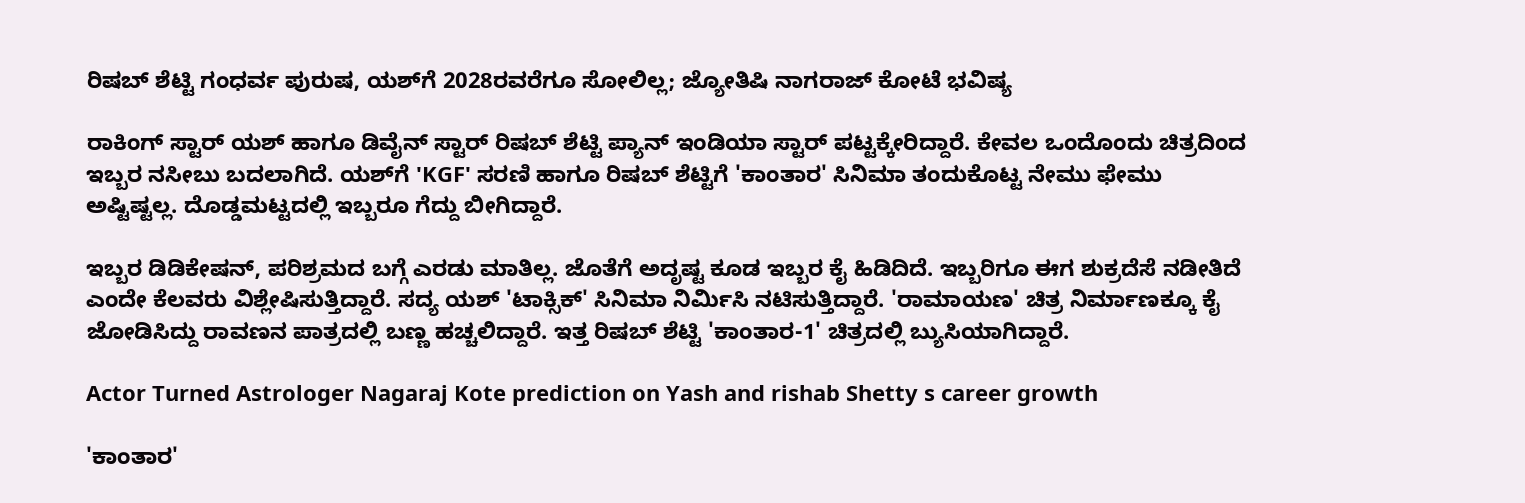ರಿಷಬ್ ಶೆಟ್ಟಿ ಗಂಧರ್ವ ಪುರುಷ, ಯಶ್‌ಗೆ 2028ರವರೆಗೂ ಸೋಲಿಲ್ಲ; ಜ್ಯೋತಿಷಿ ನಾಗರಾಜ್ ಕೋಟೆ ಭವಿಷ್ಯ

ರಾಕಿಂಗ್ ಸ್ಟಾರ್ ಯಶ್ ಹಾಗೂ ಡಿವೈನ್ ಸ್ಟಾರ್ ರಿಷಬ್ ಶೆಟ್ಟಿ ಪ್ಯಾನ್ ಇಂಡಿಯಾ ಸ್ಟಾರ್ ಪಟ್ಟಕ್ಕೇರಿದ್ದಾರೆ. ಕೇವಲ ಒಂದೊಂದು ಚಿತ್ರದಿಂದ ಇಬ್ಬರ ನಸೀಬು ಬದಲಾಗಿದೆ. ಯಶ್‌ಗೆ 'KGF' ಸರಣಿ ಹಾಗೂ ರಿಷಬ್ ಶೆಟ್ಟಿಗೆ 'ಕಾಂತಾರ' ಸಿನಿಮಾ ತಂದುಕೊಟ್ಟ ನೇಮು ಫೇಮು ಅಷ್ಟಿಷ್ಟಲ್ಲ. ದೊಡ್ಡಮಟ್ಟದಲ್ಲಿ ಇಬ್ಬರೂ ಗೆದ್ದು ಬೀಗಿದ್ದಾರೆ.

ಇಬ್ಬರ ಡಿಡಿಕೇಷನ್, ಪರಿಶ್ರಮದ ಬಗ್ಗೆ ಎರಡು ಮಾತಿಲ್ಲ. ಜೊತೆಗೆ ಅದೃಷ್ಟ ಕೂಡ ಇಬ್ಬರ ಕೈ ಹಿಡಿದಿದೆ. ಇಬ್ಬರಿಗೂ ಈಗ ಶುಕ್ರದೆಸೆ ನಡೀತಿದೆ ಎಂದೇ ಕೆಲವರು ವಿಶ್ಲೇಷಿಸುತ್ತಿದ್ದಾರೆ. ಸದ್ಯ ಯಶ್ 'ಟಾಕ್ಸಿಕ್' ಸಿನಿಮಾ ನಿರ್ಮಿಸಿ ನಟಿಸುತ್ತಿದ್ದಾರೆ. 'ರಾಮಾಯಣ' ಚಿತ್ರ ನಿರ್ಮಾಣಕ್ಕೂ ಕೈ ಜೋಡಿಸಿದ್ದು ರಾವಣನ ಪಾತ್ರದಲ್ಲಿ ಬಣ್ಣ ಹಚ್ಚಲಿದ್ದಾರೆ. ಇತ್ತ ರಿಷಬ್ ಶೆಟ್ಟಿ 'ಕಾಂತಾರ-1' ಚಿತ್ರದಲ್ಲಿ ಬ್ಯುಸಿಯಾಗಿದ್ದಾರೆ.

Actor Turned Astrologer Nagaraj Kote prediction on Yash and rishab Shetty s career growth

'ಕಾಂತಾರ'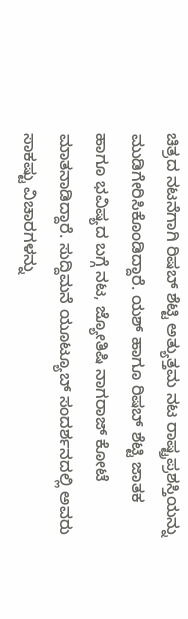ಚಿತ್ರದ ನಟನೆಗಾಗಿ ರಿಷಬ್ ಶೆಟ್ಟಿ ಅತ್ಯುತ್ತಮ ನಟ ರಾಷ್ಟ್ರಪ್ರಶಸ್ತಿಯನ್ನು ಮುಡಿಗೇರಿಸಿಕೊಂಡಿದ್ದಾರೆ. ಯಶ್ ಹಾಗೂ ರಿಷಬ್ ಶೆಟ್ಟಿ ಜಾತಕ ಹಾಗೂ ಭವಿಷ್ಯದ ಬಗ್ಗೆ ನಟ, ಜ್ಯೋತಿಷಿ ನಾಗರಾಜ್ ಕೋಟೆ ಮಾತನಾಡಿದ್ದಾರೆ. ಸುದ್ದಿಮನೆ ಯೂಟ್ಯೂಬ್ ಸಂದರ್ಶನದಲ್ಲಿ ಅವರು ಸಾಕಷ್ಟು ವಿಚಾರಗಳನ್ನು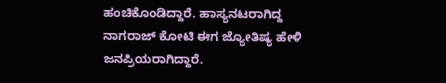ಹಂಚಿಕೊಂಡಿದ್ದಾರೆ. ಹಾಸ್ಯನಟರಾಗಿದ್ದ ನಾಗರಾಜ್ ಕೋಟಿ ಈಗ ಜ್ಯೋತಿಷ್ಯ ಹೇಳಿ ಜನಪ್ರಿಯರಾಗಿದ್ದಾರೆ.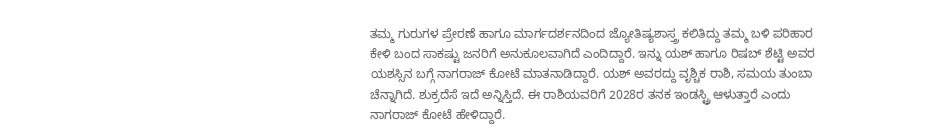ತಮ್ಮ ಗುರುಗಳ ಪ್ರೇರಣೆ ಹಾಗೂ ಮಾರ್ಗದರ್ಶನದಿಂದ ಜ್ಯೋತಿಷ್ಯಶಾಸ್ತ್ರ ಕಲಿತಿದ್ದು ತಮ್ಮ ಬಳಿ ಪರಿಹಾರ ಕೇಳಿ ಬಂದ ಸಾಕಷ್ಟು ಜನರಿಗೆ ಅನುಕೂಲವಾಗಿದೆ ಎಂದಿದ್ದಾರೆ. ಇನ್ನು ಯಶ್ ಹಾಗೂ ರಿಷಬ್ ಶೆಟ್ಟಿ ಅವರ ಯಶಸ್ಸಿನ ಬಗ್ಗೆ ನಾಗರಾಜ್ ಕೋಟೆ ಮಾತನಾಡಿದ್ದಾರೆ. ಯಶ್ ಅವರದ್ದು ವೃಶ್ಚಿಕ ರಾಶಿ, ಸಮಯ ತುಂಬಾ ಚೆನ್ನಾಗಿದೆ. ಶುಕ್ರದೆಸೆ ಇದೆ ಅನ್ನಿಸ್ತಿದೆ. ಈ ರಾಶಿಯವರಿಗೆ 2028ರ ತನಕ ಇಂಡಸ್ಟ್ರಿ ಆಳುತ್ತಾರೆ ಎಂದು ನಾಗರಾಜ್ ಕೋಟೆ ಹೇಳಿದ್ದಾರೆ.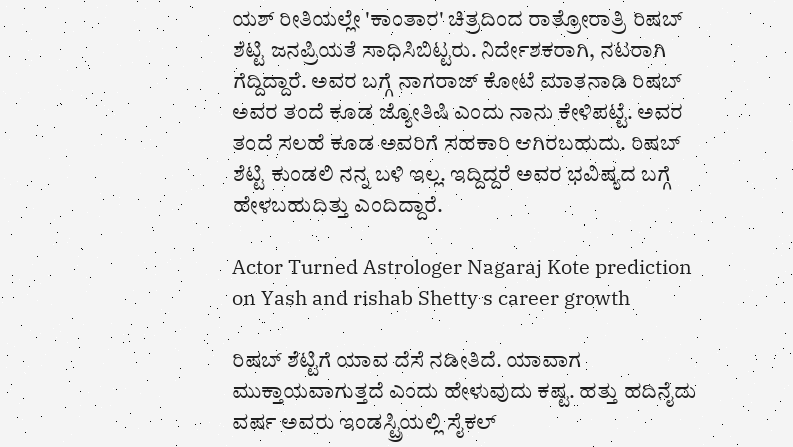ಯಶ್ ರೀತಿಯಲ್ಲೇ 'ಕಾಂತಾರ' ಚಿತ್ರದಿಂದ ರಾತ್ರೋರಾತ್ರಿ ರಿಷಬ್ ಶೆಟ್ಟಿ ಜನಪ್ರಿಯತೆ ಸಾಧಿಸಿಬಿಟ್ಟರು. ನಿರ್ದೇಶಕರಾಗಿ, ನಟರಾಗಿ ಗೆದ್ದಿದ್ದಾರೆ. ಅವರ ಬಗ್ಗೆ ನಾಗರಾಜ್ ಕೋಟೆ ಮಾತನಾಡಿ ರಿಷಬ್ ಅವರ ತಂದೆ ಕೂಡ ಜ್ಯೋತಿಷಿ ಎಂದು ನಾನು ಕೇಳಿಪಟ್ಟೆ. ಅವರ ತಂದೆ ಸಲಹೆ ಕೂಡ ಅವರಿಗೆ ಸಹಕಾರಿ ಆಗಿರಬಹುದು. ರಿಷಬ್ ಶೆಟ್ಟಿ ಕುಂಡಲಿ ನನ್ನ ಬಳಿ ಇಲ್ಲ. ಇದ್ದಿದ್ದರೆ ಅವರ ಭವಿಷ್ಯದ ಬಗ್ಗೆ ಹೇಳಬಹುದಿತ್ತು ಎಂದಿದ್ದಾರೆ.

Actor Turned Astrologer Nagaraj Kote prediction on Yash and rishab Shetty s career growth

ರಿಷಬ್ ಶೆಟ್ಟಿಗೆ ಯಾವ ದೆಸೆ ನಡೀತಿದೆ. ಯಾವಾಗ ಮುಕ್ತಾಯವಾಗುತ್ತದೆ ಎಂದು ಹೇಳುವುದು ಕಷ್ಟ. ಹತ್ತು ಹದಿನೈದು ವರ್ಷ ಅವರು ಇಂಡಸ್ಟ್ರಿಯಲ್ಲಿ ಸೈಕಲ್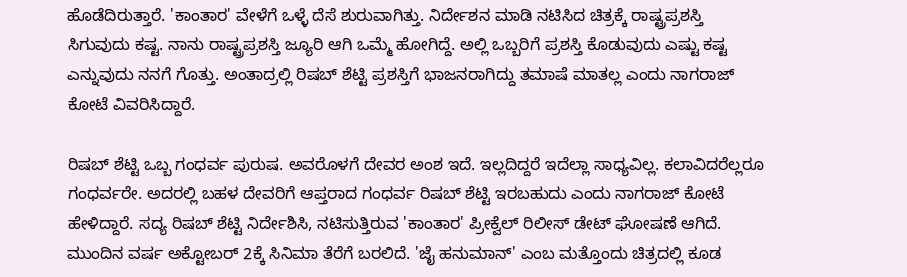ಹೊಡೆದಿರುತ್ತಾರೆ. 'ಕಾಂತಾರ' ವೇಳೆಗೆ ಒಳ್ಳೆ ದೆಸೆ ಶುರುವಾಗಿತ್ತು. ನಿರ್ದೇಶನ ಮಾಡಿ ನಟಿಸಿದ ಚಿತ್ರಕ್ಕೆ ರಾಷ್ಟ್ರಪ್ರಶಸ್ತಿ ಸಿಗುವುದು ಕಷ್ಟ. ನಾನು ರಾಷ್ಟ್ರಪ್ರಶಸ್ತಿ ಜ್ಯೂರಿ ಆಗಿ ಒಮ್ಮೆ ಹೋಗಿದ್ದೆ. ಅಲ್ಲಿ ಒಬ್ಬರಿಗೆ ಪ್ರಶಸ್ತಿ ಕೊಡುವುದು ಎಷ್ಟು ಕಷ್ಟ ಎನ್ನುವುದು ನನಗೆ ಗೊತ್ತು. ಅಂತಾದ್ರಲ್ಲಿ ರಿಷಬ್ ಶೆಟ್ಟಿ ಪ್ರಶಸ್ತಿಗೆ ಭಾಜನರಾಗಿದ್ದು ತಮಾಷೆ ಮಾತಲ್ಲ ಎಂದು ನಾಗರಾಜ್ ಕೋಟೆ ವಿವರಿಸಿದ್ದಾರೆ.

ರಿಷಬ್ ಶೆಟ್ಟಿ ಒಬ್ಬ ಗಂಧರ್ವ ಪುರುಷ. ಅವರೊಳಗೆ ದೇವರ ಅಂಶ ಇದೆ. ಇಲ್ಲದಿದ್ದರೆ ಇದೆಲ್ಲಾ ಸಾಧ್ಯವಿಲ್ಲ. ಕಲಾವಿದರೆಲ್ಲರೂ ಗಂಧರ್ವರೇ. ಅದರಲ್ಲಿ ಬಹಳ ದೇವರಿಗೆ ಆಪ್ತರಾದ ಗಂಧರ್ವ ರಿಷಬ್ ಶೆಟ್ಟಿ ಇರಬಹುದು ಎಂದು ನಾಗರಾಜ್ ಕೋಟೆ ಹೇಳಿದ್ದಾರೆ. ಸದ್ಯ ರಿಷಬ್ ಶೆಟ್ಟಿ ನಿರ್ದೇಶಿಸಿ, ನಟಿಸುತ್ತಿರುವ 'ಕಾಂತಾರ' ಪ್ರೀಕ್ವೆಲ್ ರಿಲೀಸ್ ಡೇಟ್ ಘೋಷಣೆ ಆಗಿದೆ. ಮುಂದಿನ ವರ್ಷ ಅಕ್ಟೋಬರ್ 2ಕ್ಕೆ ಸಿನಿಮಾ ತೆರೆಗೆ ಬರಲಿದೆ. 'ಜೈ ಹನುಮಾನ್' ಎಂಬ ಮತ್ತೊಂದು ಚಿತ್ರದಲ್ಲಿ ಕೂಡ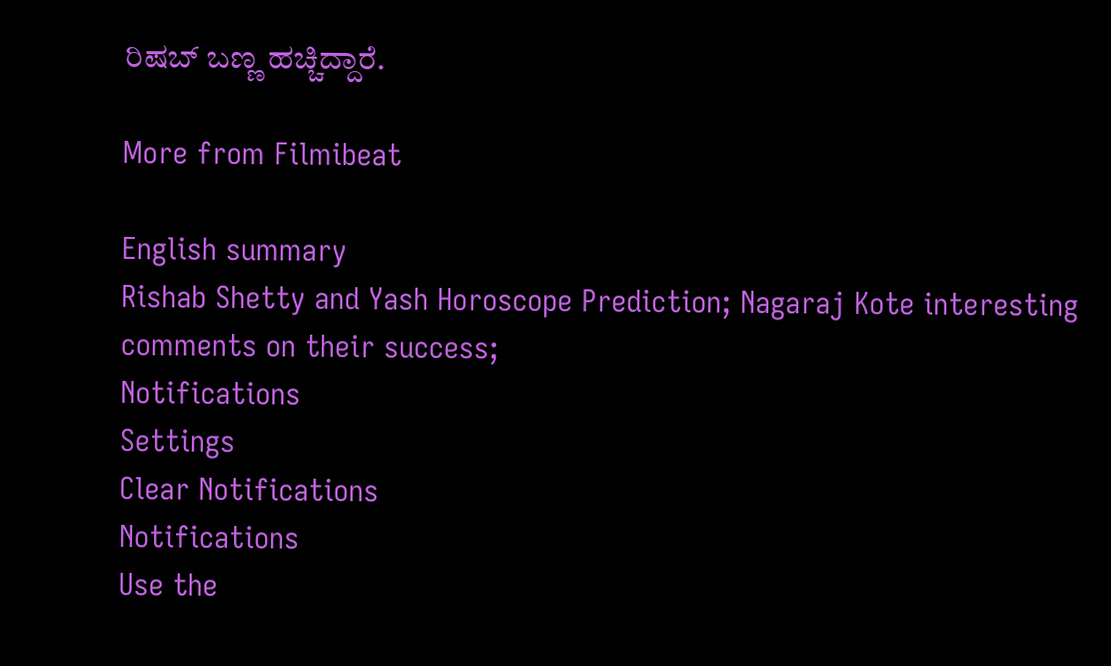ರಿಷಬ್ ಬಣ್ಣ ಹಚ್ಚಿದ್ದಾರೆ.

More from Filmibeat

English summary
Rishab Shetty and Yash Horoscope Prediction; Nagaraj Kote interesting comments on their success;
Notifications
Settings
Clear Notifications
Notifications
Use the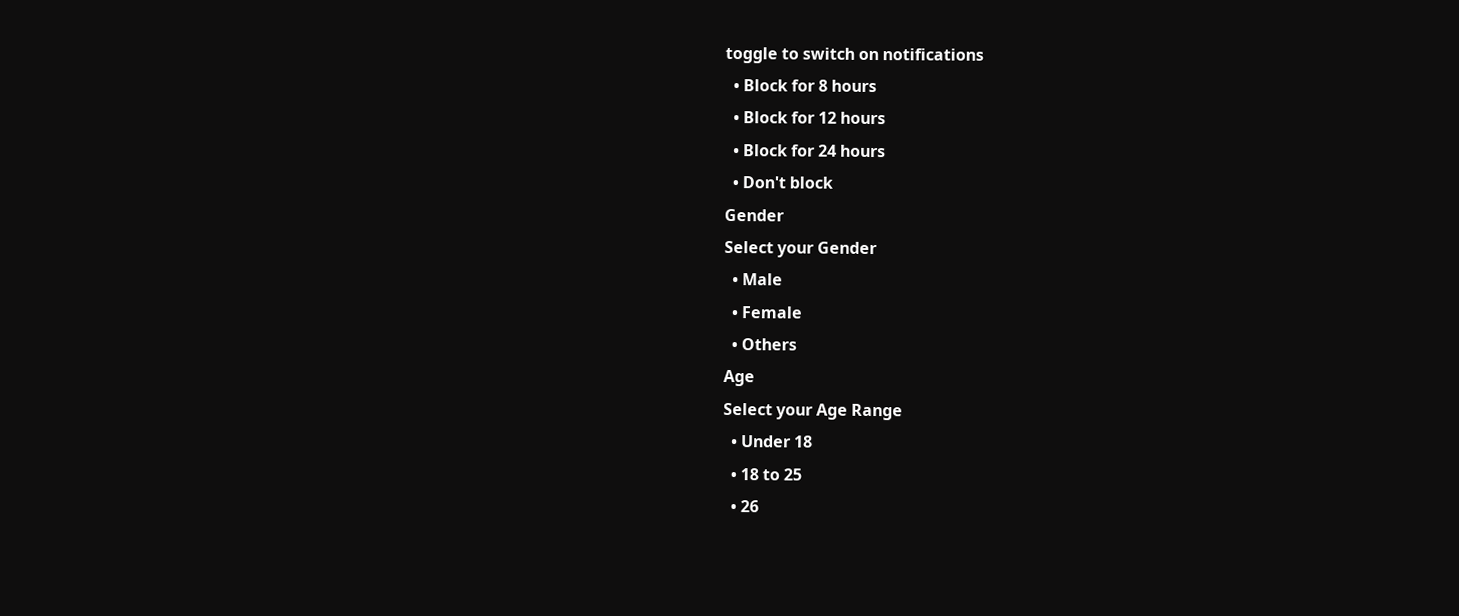toggle to switch on notifications
  • Block for 8 hours
  • Block for 12 hours
  • Block for 24 hours
  • Don't block
Gender
Select your Gender
  • Male
  • Female
  • Others
Age
Select your Age Range
  • Under 18
  • 18 to 25
  • 26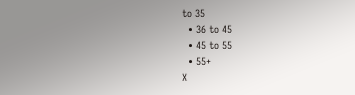to 35
  • 36 to 45
  • 45 to 55
  • 55+
X